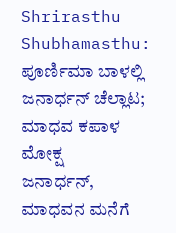Shrirasthu Shubhamasthu: ಪೂರ್ಣಿಮಾ ಬಾಳಲ್ಲಿ ಜನಾರ್ಧನ್ ಚೆಲ್ಲಾಟ; ಮಾಧವ ಕಪಾಳ ಮೋಕ್ಷ
ಜನಾರ್ಧನ್, ಮಾಧವನ ಮನೆಗೆ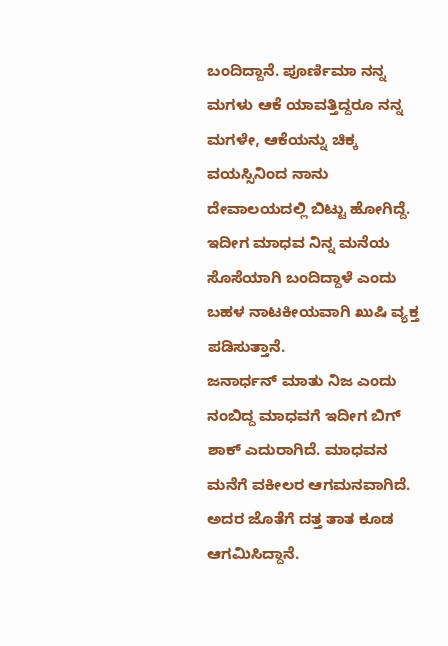ಬಂದಿದ್ದಾನೆ. ಪೂರ್ಣಿಮಾ ನನ್ನ ಮಗಳು ಆಕೆ ಯಾವತ್ತಿದ್ದರೂ ನನ್ನ ಮಗಳೇ, ಆಕೆಯನ್ನು ಚಿಕ್ಕ ವಯಸ್ಸಿನಿಂದ ನಾನು ದೇವಾಲಯದಲ್ಲಿ ಬಿಟ್ಟು ಹೋಗಿದ್ದೆ. ಇದೀಗ ಮಾಧವ ನಿನ್ನ ಮನೆಯ ಸೊಸೆಯಾಗಿ ಬಂದಿದ್ದಾಳೆ ಎಂದು ಬಹಳ ನಾಟಕೀಯವಾಗಿ ಖುಷಿ ವ್ಯಕ್ತ ಪಡಿಸುತ್ತಾನೆ.
ಜನಾರ್ಧನ್ ಮಾತು ನಿಜ ಎಂದು ನಂಬಿದ್ದ ಮಾಧವಗೆ ಇದೀಗ ಬಿಗ್ ಶಾಕ್ ಎದುರಾಗಿದೆ. ಮಾಧವನ ಮನೆಗೆ ವಕೀಲರ ಆಗಮನವಾಗಿದೆ. ಅದರ ಜೊತೆಗೆ ದತ್ತ ತಾತ ಕೂಡ ಆಗಮಿಸಿದ್ದಾನೆ.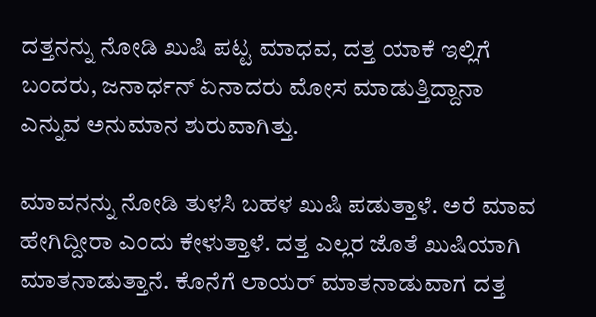ದತ್ತನನ್ನು ನೋಡಿ ಖುಷಿ ಪಟ್ಟ ಮಾಧವ, ದತ್ತ ಯಾಕೆ ಇಲ್ಲಿಗೆ ಬಂದರು, ಜನಾರ್ಧನ್ ಏನಾದರು ಮೋಸ ಮಾಡುತ್ತಿದ್ದಾನಾ ಎನ್ನುವ ಅನುಮಾನ ಶುರುವಾಗಿತ್ತು.

ಮಾವನನ್ನು ನೋಡಿ ತುಳಸಿ ಬಹಳ ಖುಷಿ ಪಡುತ್ತಾಳೆ. ಅರೆ ಮಾವ ಹೇಗಿದ್ದೀರಾ ಎಂದು ಕೇಳುತ್ತಾಳೆ. ದತ್ತ ಎಲ್ಲರ ಜೊತೆ ಖುಷಿಯಾಗಿ ಮಾತನಾಡುತ್ತಾನೆ. ಕೊನೆಗೆ ಲಾಯರ್ ಮಾತನಾಡುವಾಗ ದತ್ತ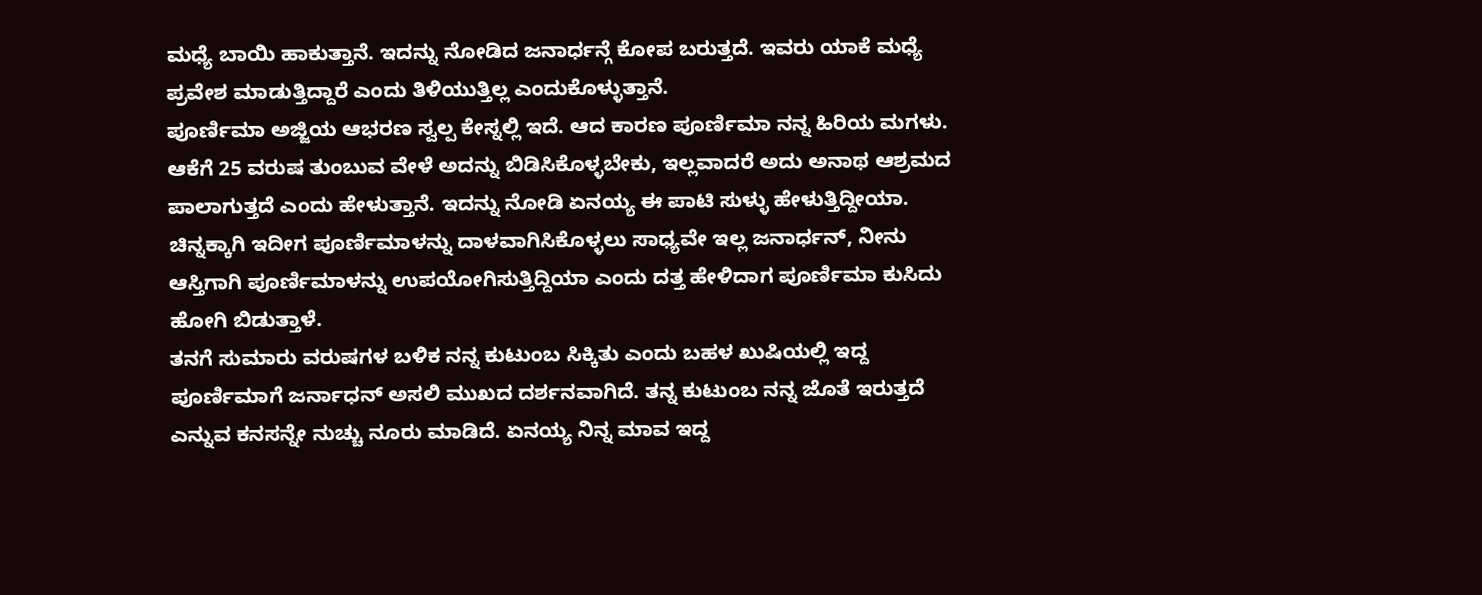ಮಧ್ಯೆ ಬಾಯಿ ಹಾಕುತ್ತಾನೆ. ಇದನ್ನು ನೋಡಿದ ಜನಾರ್ಧನ್ಗೆ ಕೋಪ ಬರುತ್ತದೆ. ಇವರು ಯಾಕೆ ಮಧ್ಯೆ ಪ್ರವೇಶ ಮಾಡುತ್ತಿದ್ದಾರೆ ಎಂದು ತಿಳಿಯುತ್ತಿಲ್ಲ ಎಂದುಕೊಳ್ಳುತ್ತಾನೆ.
ಪೂರ್ಣಿಮಾ ಅಜ್ಜಿಯ ಆಭರಣ ಸ್ವಲ್ಪ ಕೇಸ್ನಲ್ಲಿ ಇದೆ. ಆದ ಕಾರಣ ಪೂರ್ಣಿಮಾ ನನ್ನ ಹಿರಿಯ ಮಗಳು. ಆಕೆಗೆ 25 ವರುಷ ತುಂಬುವ ವೇಳೆ ಅದನ್ನು ಬಿಡಿಸಿಕೊಳ್ಳಬೇಕು, ಇಲ್ಲವಾದರೆ ಅದು ಅನಾಥ ಆಶ್ರಮದ ಪಾಲಾಗುತ್ತದೆ ಎಂದು ಹೇಳುತ್ತಾನೆ. ಇದನ್ನು ನೋಡಿ ಏನಯ್ಯ ಈ ಪಾಟಿ ಸುಳ್ಳು ಹೇಳುತ್ತಿದ್ದೀಯಾ. ಚಿನ್ನಕ್ಕಾಗಿ ಇದೀಗ ಪೂರ್ಣಿಮಾಳನ್ನು ದಾಳವಾಗಿಸಿಕೊಳ್ಳಲು ಸಾಧ್ಯವೇ ಇಲ್ಲ ಜನಾರ್ಧನ್, ನೀನು ಆಸ್ತಿಗಾಗಿ ಪೂರ್ಣಿಮಾಳನ್ನು ಉಪಯೋಗಿಸುತ್ತಿದ್ದಿಯಾ ಎಂದು ದತ್ತ ಹೇಳಿದಾಗ ಪೂರ್ಣಿಮಾ ಕುಸಿದು ಹೋಗಿ ಬಿಡುತ್ತಾಳೆ.
ತನಗೆ ಸುಮಾರು ವರುಷಗಳ ಬಳಿಕ ನನ್ನ ಕುಟುಂಬ ಸಿಕ್ಕಿತು ಎಂದು ಬಹಳ ಖುಷಿಯಲ್ಲಿ ಇದ್ದ ಪೂರ್ಣಿಮಾಗೆ ಜರ್ನಾಧನ್ ಅಸಲಿ ಮುಖದ ದರ್ಶನವಾಗಿದೆ. ತನ್ನ ಕುಟುಂಬ ನನ್ನ ಜೊತೆ ಇರುತ್ತದೆ ಎನ್ನುವ ಕನಸನ್ನೇ ನುಚ್ಚು ನೂರು ಮಾಡಿದೆ. ಏನಯ್ಯ ನಿನ್ನ ಮಾವ ಇದ್ದ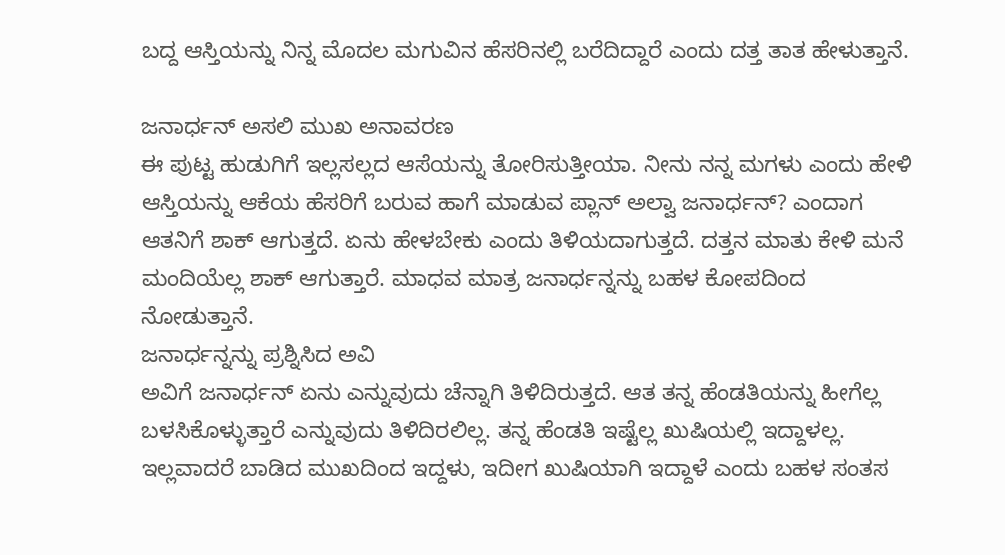ಬದ್ದ ಆಸ್ತಿಯನ್ನು ನಿನ್ನ ಮೊದಲ ಮಗುವಿನ ಹೆಸರಿನಲ್ಲಿ ಬರೆದಿದ್ದಾರೆ ಎಂದು ದತ್ತ ತಾತ ಹೇಳುತ್ತಾನೆ.

ಜನಾರ್ಧನ್ ಅಸಲಿ ಮುಖ ಅನಾವರಣ
ಈ ಪುಟ್ಟ ಹುಡುಗಿಗೆ ಇಲ್ಲಸಲ್ಲದ ಆಸೆಯನ್ನು ತೋರಿಸುತ್ತೀಯಾ. ನೀನು ನನ್ನ ಮಗಳು ಎಂದು ಹೇಳಿ ಆಸ್ತಿಯನ್ನು ಆಕೆಯ ಹೆಸರಿಗೆ ಬರುವ ಹಾಗೆ ಮಾಡುವ ಪ್ಲಾನ್ ಅಲ್ವಾ ಜನಾರ್ಧನ್? ಎಂದಾಗ ಆತನಿಗೆ ಶಾಕ್ ಆಗುತ್ತದೆ. ಏನು ಹೇಳಬೇಕು ಎಂದು ತಿಳಿಯದಾಗುತ್ತದೆ. ದತ್ತನ ಮಾತು ಕೇಳಿ ಮನೆ ಮಂದಿಯೆಲ್ಲ ಶಾಕ್ ಆಗುತ್ತಾರೆ. ಮಾಧವ ಮಾತ್ರ ಜನಾರ್ಧನ್ನನ್ನು ಬಹಳ ಕೋಪದಿಂದ ನೋಡುತ್ತಾನೆ.
ಜನಾರ್ಧನ್ನನ್ನು ಪ್ರಶ್ನಿಸಿದ ಅವಿ
ಅವಿಗೆ ಜನಾರ್ಧನ್ ಏನು ಎನ್ನುವುದು ಚೆನ್ನಾಗಿ ತಿಳಿದಿರುತ್ತದೆ. ಆತ ತನ್ನ ಹೆಂಡತಿಯನ್ನು ಹೀಗೆಲ್ಲ ಬಳಸಿಕೊಳ್ಳುತ್ತಾರೆ ಎನ್ನುವುದು ತಿಳಿದಿರಲಿಲ್ಲ. ತನ್ನ ಹೆಂಡತಿ ಇಷ್ಟೆಲ್ಲ ಖುಷಿಯಲ್ಲಿ ಇದ್ದಾಳಲ್ಲ. ಇಲ್ಲವಾದರೆ ಬಾಡಿದ ಮುಖದಿಂದ ಇದ್ದಳು, ಇದೀಗ ಖುಷಿಯಾಗಿ ಇದ್ದಾಳೆ ಎಂದು ಬಹಳ ಸಂತಸ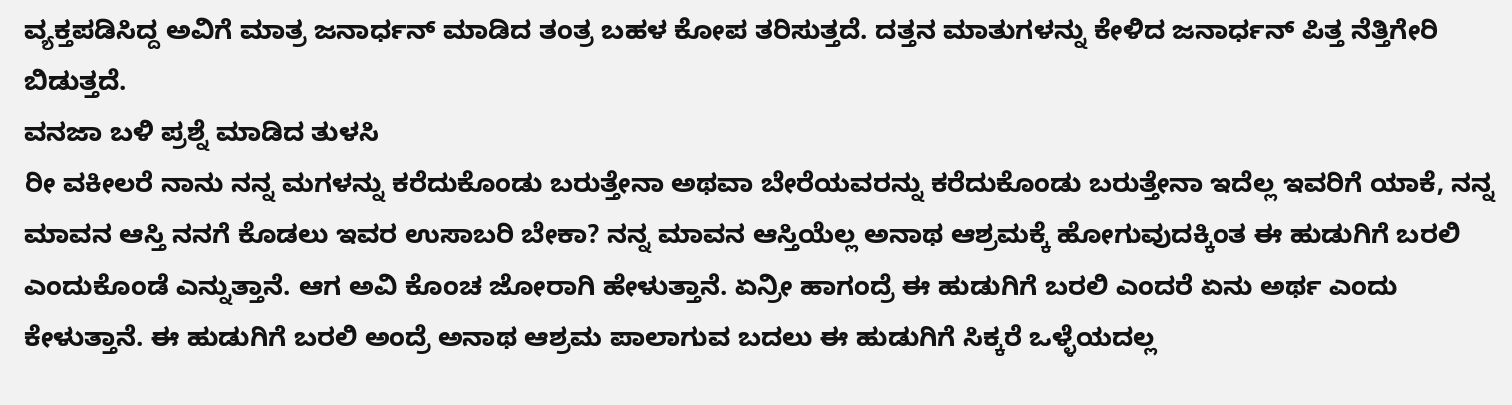ವ್ಯಕ್ತಪಡಿಸಿದ್ದ ಅವಿಗೆ ಮಾತ್ರ ಜನಾರ್ಧನ್ ಮಾಡಿದ ತಂತ್ರ ಬಹಳ ಕೋಪ ತರಿಸುತ್ತದೆ. ದತ್ತನ ಮಾತುಗಳನ್ನು ಕೇಳಿದ ಜನಾರ್ಧನ್ ಪಿತ್ತ ನೆತ್ತಿಗೇರಿ ಬಿಡುತ್ತದೆ.
ವನಜಾ ಬಳಿ ಪ್ರಶ್ನೆ ಮಾಡಿದ ತುಳಸಿ
ರೀ ವಕೀಲರೆ ನಾನು ನನ್ನ ಮಗಳನ್ನು ಕರೆದುಕೊಂಡು ಬರುತ್ತೇನಾ ಅಥವಾ ಬೇರೆಯವರನ್ನು ಕರೆದುಕೊಂಡು ಬರುತ್ತೇನಾ ಇದೆಲ್ಲ ಇವರಿಗೆ ಯಾಕೆ, ನನ್ನ ಮಾವನ ಆಸ್ತಿ ನನಗೆ ಕೊಡಲು ಇವರ ಉಸಾಬರಿ ಬೇಕಾ? ನನ್ನ ಮಾವನ ಆಸ್ತಿಯೆಲ್ಲ ಅನಾಥ ಆಶ್ರಮಕ್ಕೆ ಹೋಗುವುದಕ್ಕಿಂತ ಈ ಹುಡುಗಿಗೆ ಬರಲಿ ಎಂದುಕೊಂಡೆ ಎನ್ನುತ್ತಾನೆ. ಆಗ ಅವಿ ಕೊಂಚ ಜೋರಾಗಿ ಹೇಳುತ್ತಾನೆ. ಏನ್ರೀ ಹಾಗಂದ್ರೆ ಈ ಹುಡುಗಿಗೆ ಬರಲಿ ಎಂದರೆ ಏನು ಅರ್ಥ ಎಂದು ಕೇಳುತ್ತಾನೆ. ಈ ಹುಡುಗಿಗೆ ಬರಲಿ ಅಂದ್ರೆ ಅನಾಥ ಆಶ್ರಮ ಪಾಲಾಗುವ ಬದಲು ಈ ಹುಡುಗಿಗೆ ಸಿಕ್ಕರೆ ಒಳ್ಳೆಯದಲ್ಲ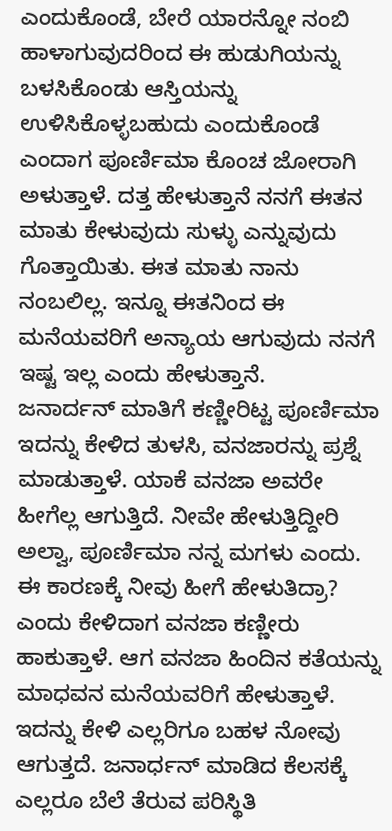ಎಂದುಕೊಂಡೆ, ಬೇರೆ ಯಾರನ್ನೋ ನಂಬಿ ಹಾಳಾಗುವುದರಿಂದ ಈ ಹುಡುಗಿಯನ್ನು ಬಳಸಿಕೊಂಡು ಆಸ್ತಿಯನ್ನು ಉಳಿಸಿಕೊಳ್ಳಬಹುದು ಎಂದುಕೊಂಡೆ ಎಂದಾಗ ಪೂರ್ಣಿಮಾ ಕೊಂಚ ಜೋರಾಗಿ ಅಳುತ್ತಾಳೆ. ದತ್ತ ಹೇಳುತ್ತಾನೆ ನನಗೆ ಈತನ ಮಾತು ಕೇಳುವುದು ಸುಳ್ಳು ಎನ್ನುವುದು ಗೊತ್ತಾಯಿತು. ಈತ ಮಾತು ನಾನು ನಂಬಲಿಲ್ಲ. ಇನ್ನೂ ಈತನಿಂದ ಈ ಮನೆಯವರಿಗೆ ಅನ್ಯಾಯ ಆಗುವುದು ನನಗೆ ಇಷ್ಟ ಇಲ್ಲ ಎಂದು ಹೇಳುತ್ತಾನೆ.
ಜನಾರ್ದನ್ ಮಾತಿಗೆ ಕಣ್ಣೀರಿಟ್ಟ ಪೂರ್ಣಿಮಾ
ಇದನ್ನು ಕೇಳಿದ ತುಳಸಿ, ವನಜಾರನ್ನು ಪ್ರಶ್ನೆ ಮಾಡುತ್ತಾಳೆ. ಯಾಕೆ ವನಜಾ ಅವರೇ ಹೀಗೆಲ್ಲ ಆಗುತ್ತಿದೆ. ನೀವೇ ಹೇಳುತ್ತಿದ್ದೀರಿ ಅಲ್ವಾ, ಪೂರ್ಣಿಮಾ ನನ್ನ ಮಗಳು ಎಂದು. ಈ ಕಾರಣಕ್ಕೆ ನೀವು ಹೀಗೆ ಹೇಳುತಿದ್ರಾ? ಎಂದು ಕೇಳಿದಾಗ ವನಜಾ ಕಣ್ಣೀರು ಹಾಕುತ್ತಾಳೆ. ಆಗ ವನಜಾ ಹಿಂದಿನ ಕತೆಯನ್ನು ಮಾಧವನ ಮನೆಯವರಿಗೆ ಹೇಳುತ್ತಾಳೆ. ಇದನ್ನು ಕೇಳಿ ಎಲ್ಲರಿಗೂ ಬಹಳ ನೋವು ಆಗುತ್ತದೆ. ಜನಾರ್ಧನ್ ಮಾಡಿದ ಕೆಲಸಕ್ಕೆ ಎಲ್ಲರೂ ಬೆಲೆ ತೆರುವ ಪರಿಸ್ಥಿತಿ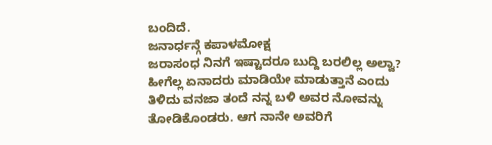ಬಂದಿದೆ.
ಜನಾರ್ಧನ್ಗೆ ಕಪಾಳಮೋಕ್ಷ
ಜರಾಸಂಧ ನಿನಗೆ ಇಷ್ಟಾದರೂ ಬುದ್ದಿ ಬರಲಿಲ್ಲ ಅಲ್ವಾ? ಹೀಗೆಲ್ಲ ಏನಾದರು ಮಾಡಿಯೇ ಮಾಡುತ್ತಾನೆ ಎಂದು ತಿಳಿದು ವನಜಾ ತಂದೆ ನನ್ನ ಬಳಿ ಅವರ ನೋವನ್ನು ತೋಡಿಕೊಂಡರು. ಆಗ ನಾನೇ ಅವರಿಗೆ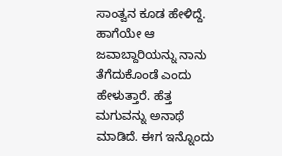ಸಾಂತ್ವನ ಕೂಡ ಹೇಳಿದ್ದೆ. ಹಾಗೆಯೇ ಆ ಜವಾಬ್ದಾರಿಯನ್ನು ನಾನು ತೆಗೆದುಕೊಂಡೆ ಎಂದು ಹೇಳುತ್ತಾರೆ. ಹೆತ್ತ ಮಗುವನ್ನು ಅನಾಥೆ ಮಾಡಿದೆ. ಈಗ ಇನ್ನೊಂದು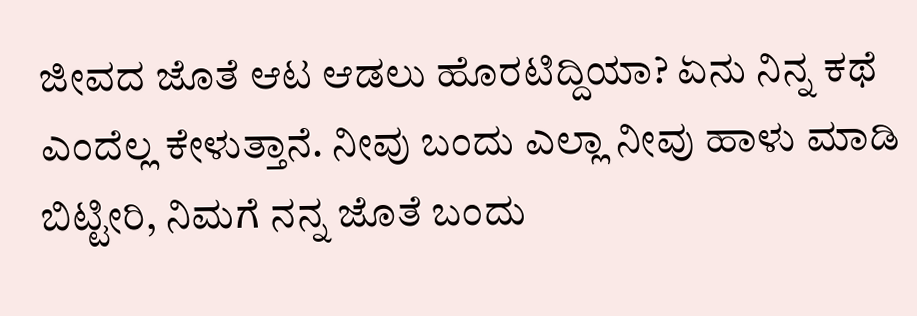ಜೀವದ ಜೊತೆ ಆಟ ಆಡಲು ಹೊರಟಿದ್ದಿಯಾ? ಏನು ನಿನ್ನ ಕಥೆ ಎಂದೆಲ್ಲ ಕೇಳುತ್ತಾನೆ. ನೀವು ಬಂದು ಎಲ್ಲಾ ನೀವು ಹಾಳು ಮಾಡಿ ಬಿಟ್ಟೀರಿ, ನಿಮಗೆ ನನ್ನ ಜೊತೆ ಬಂದು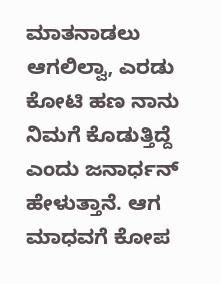ಮಾತನಾಡಲು ಆಗಲಿಲ್ವಾ, ಎರಡು ಕೋಟಿ ಹಣ ನಾನು ನಿಮಗೆ ಕೊಡುತ್ತಿದ್ದೆ ಎಂದು ಜನಾರ್ಧನ್ ಹೇಳುತ್ತಾನೆ. ಆಗ ಮಾಧವಗೆ ಕೋಪ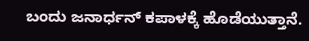ಬಂದು ಜನಾರ್ಧನ್ ಕಪಾಳಕ್ಕೆ ಹೊಡೆಯುತ್ತಾನೆ.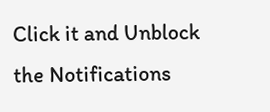Click it and Unblock the Notifications